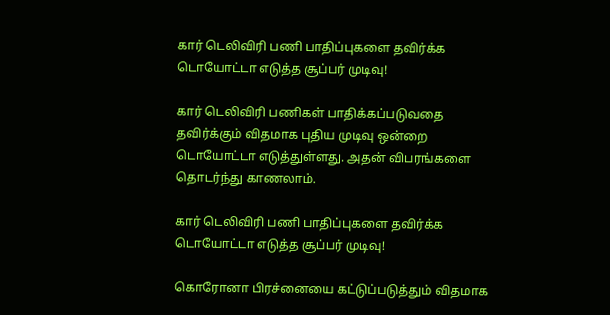கார் டெலிவிரி பணி பாதிப்புகளை தவிர்க்க டொயோட்டா எடுத்த சூப்பர் முடிவு!

கார் டெலிவிரி பணிகள் பாதிக்கப்படுவதை தவிர்க்கும் விதமாக புதிய முடிவு ஒன்றை டொயோட்டா எடுத்துள்ளது. அதன் விபரங்களை தொடர்ந்து காணலாம்.

கார் டெலிவிரி பணி பாதிப்புகளை தவிர்க்க டொயோட்டா எடுத்த சூப்பர் முடிவு!

கொரோனா பிரச்னையை கட்டுப்படுத்தும் விதமாக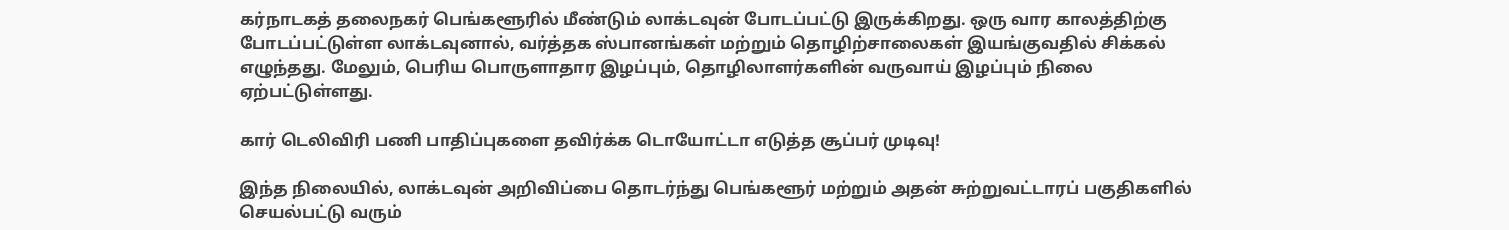கர்நாடகத் தலைநகர் பெங்களூரில் மீண்டும் லாக்டவுன் போடப்பட்டு இருக்கிறது. ஒரு வார காலத்திற்கு போடப்பட்டுள்ள லாக்டவுனால், வர்த்தக ஸ்பானங்கள் மற்றும் தொழிற்சாலைகள் இயங்குவதில் சிக்கல் எழுந்தது. மேலும், பெரிய பொருளாதார இழப்பும், தொழிலாளர்களின் வருவாய் இழப்பும் நிலை ஏற்பட்டுள்ளது.

கார் டெலிவிரி பணி பாதிப்புகளை தவிர்க்க டொயோட்டா எடுத்த சூப்பர் முடிவு!

இந்த நிலையில், லாக்டவுன் அறிவிப்பை தொடர்ந்து பெங்களூர் மற்றும் அதன் சுற்றுவட்டாரப் பகுதிகளில் செயல்பட்டு வரும்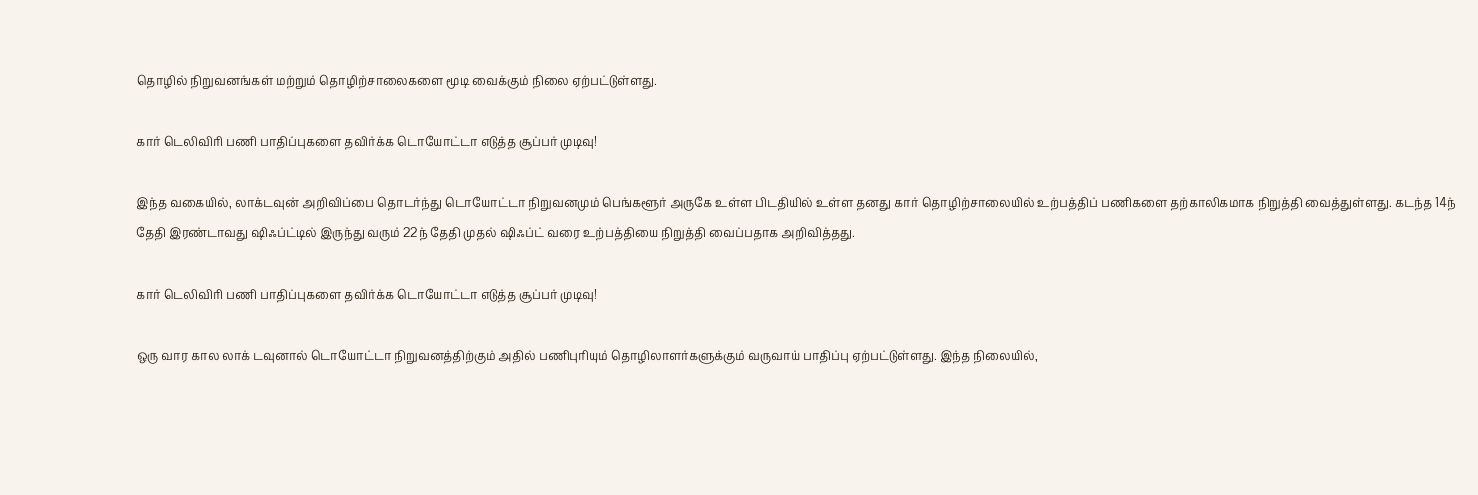தொழில் நிறுவனங்கள் மற்றும் தொழிற்சாலைகளை மூடி வைக்கும் நிலை ஏற்பட்டுள்ளது.

கார் டெலிவிரி பணி பாதிப்புகளை தவிர்க்க டொயோட்டா எடுத்த சூப்பர் முடிவு!

இந்த வகையில், லாக்டவுன் அறிவிப்பை தொடர்ந்து டொயோட்டா நிறுவனமும் பெங்களூர் அருகே உள்ள பிடதியில் உள்ள தனது கார் தொழிற்சாலையில் உற்பத்திப் பணிகளை தற்காலிகமாக நிறுத்தி வைத்துள்ளது. கடந்த 14ந் தேதி இரண்டாவது ஷிஃப்ட்டில் இருந்து வரும் 22ந் தேதி முதல் ஷிஃப்ட் வரை உற்பத்தியை நிறுத்தி வைப்பதாக அறிவித்தது.

கார் டெலிவிரி பணி பாதிப்புகளை தவிர்க்க டொயோட்டா எடுத்த சூப்பர் முடிவு!

ஒரு வார கால லாக் டவுனால் டொயோட்டா நிறுவனத்திற்கும் அதில் பணிபுரியும் தொழிலாளர்களுக்கும் வருவாய் பாதிப்பு ஏற்பட்டுள்ளது. இந்த நிலையில்,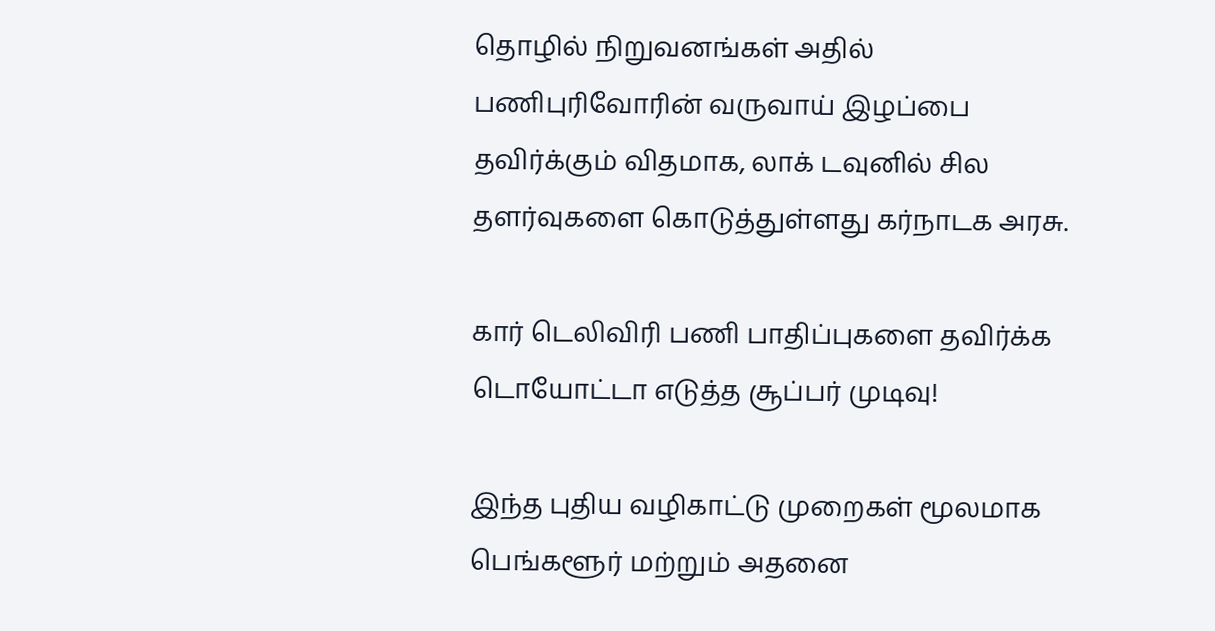தொழில் நிறுவனங்கள் அதில் பணிபுரிவோரின் வருவாய் இழப்பை தவிர்க்கும் விதமாக, லாக் டவுனில் சில தளர்வுகளை கொடுத்துள்ளது கர்நாடக அரசு.

கார் டெலிவிரி பணி பாதிப்புகளை தவிர்க்க டொயோட்டா எடுத்த சூப்பர் முடிவு!

இந்த புதிய வழிகாட்டு முறைகள் மூலமாக பெங்களூர் மற்றும் அதனை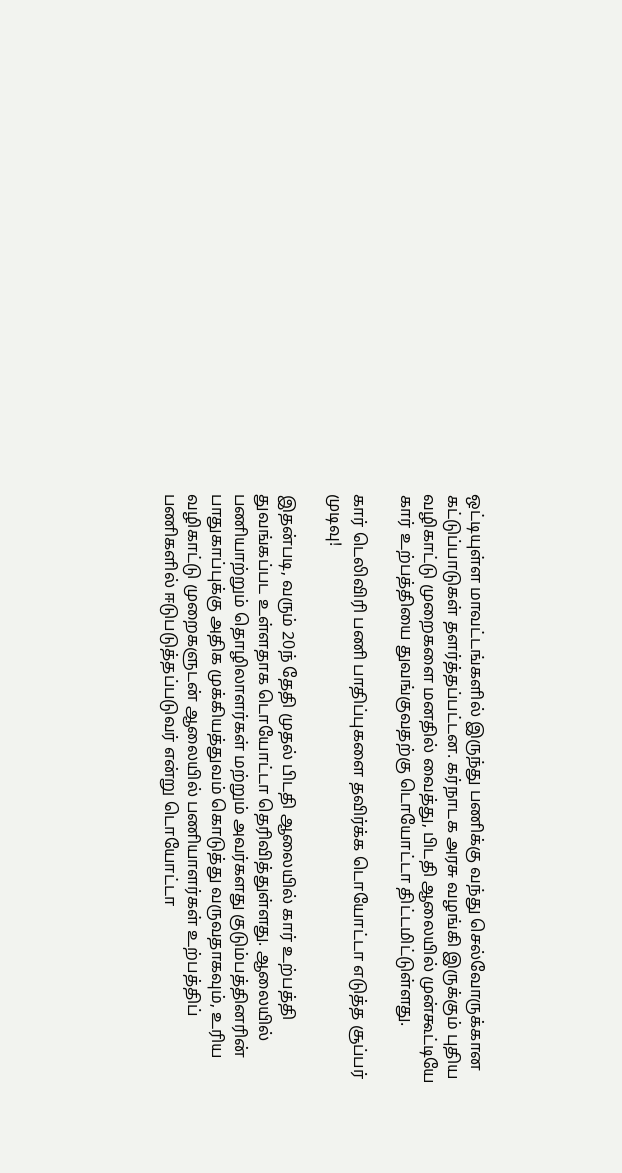ஒட்டியுள்ள மாவட்டங்களில் இருந்து பணிக்கு வந்து செல்வோருக்கான கட்டுப்பாடுகள் தளர்த்தப்பட்டன. கர்நாடக அரசு வழங்கி இருக்கும் புதிய வழிகாட்டு முறைகளை மனதில் வைத்து, பிடதி ஆலையில் முன்கூட்டியே கார் உற்பத்தியை துவங்குவதற்கு டொயோட்டா திட்டமிட்டுள்ளது.

கார் டெலிவிரி பணி பாதிப்புகளை தவிர்க்க டொயோட்டா எடுத்த சூப்பர் முடிவு!

இதன்படி, வரும் 20ந் தேதி முதல் பிடதி ஆலையில் கார் உற்பத்தி துவங்கப்பட உள்ளதாக டொயோட்டா தெரிவித்துள்ளது. ஆலையில் பணியாற்றும் தொழிலாளர்கள் மற்றும் அவர்களது குடும்பத்தினரின் பாதுகாப்புக்கு அதிக முக்கியத்துவம் கொடுத்து வருவதாகவும், உரிய வழிகாட்டு முறைகளுடன் ஆலையில் பணியாளர்கள் உற்பத்திப் பணிகளில் ஈடுபடுத்தப்படுவர் என்று டொயோட்டா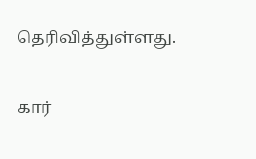தெரிவித்துள்ளது.

கார்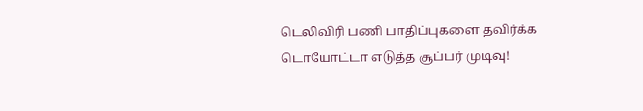டெலிவிரி பணி பாதிப்புகளை தவிர்க்க டொயோட்டா எடுத்த சூப்பர் முடிவு!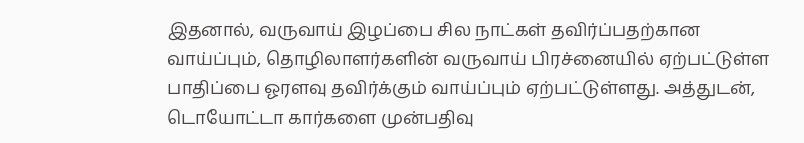இதனால், வருவாய் இழப்பை சில நாட்கள் தவிர்ப்பதற்கான வாய்ப்பும், தொழிலாளர்களின் வருவாய் பிரச்னையில் ஏற்பட்டுள்ள பாதிப்பை ஓரளவு தவிர்க்கும் வாய்ப்பும் ஏற்பட்டுள்ளது. அத்துடன், டொயோட்டா கார்களை முன்பதிவு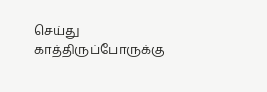செய்து காத்திருப்போருக்கு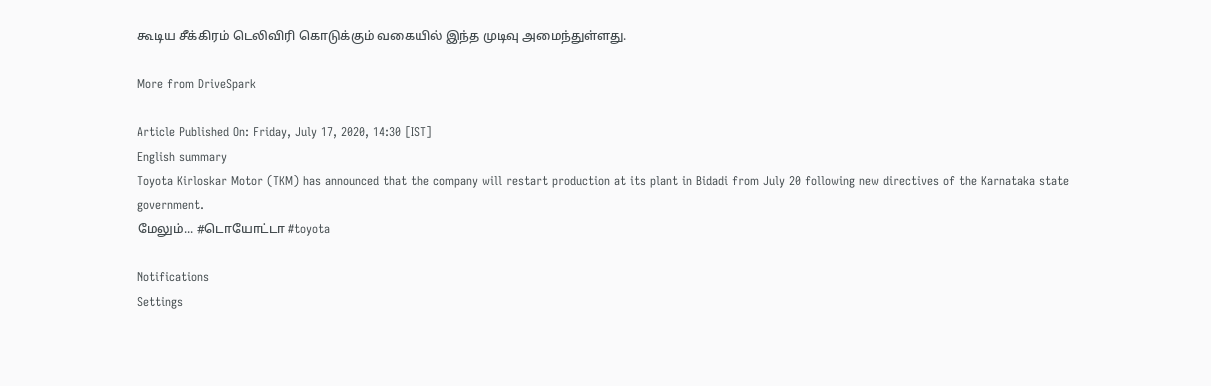கூடிய சீக்கிரம் டெலிவிரி கொடுக்கும் வகையில் இந்த முடிவு அமைந்துள்ளது.

More from DriveSpark

Article Published On: Friday, July 17, 2020, 14:30 [IST]
English summary
Toyota Kirloskar Motor (TKM) has announced that the company will restart production at its plant in Bidadi from July 20 following new directives of the Karnataka state government.
மேலும்... #டொயோட்டா #toyota

Notifications
Settings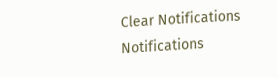Clear Notifications
Notifications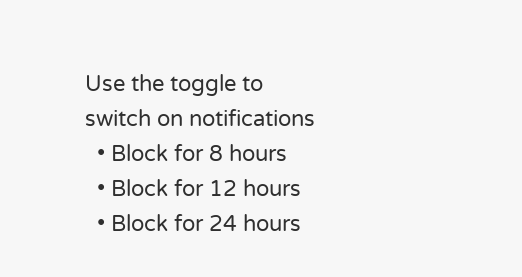Use the toggle to switch on notifications
  • Block for 8 hours
  • Block for 12 hours
  • Block for 24 hours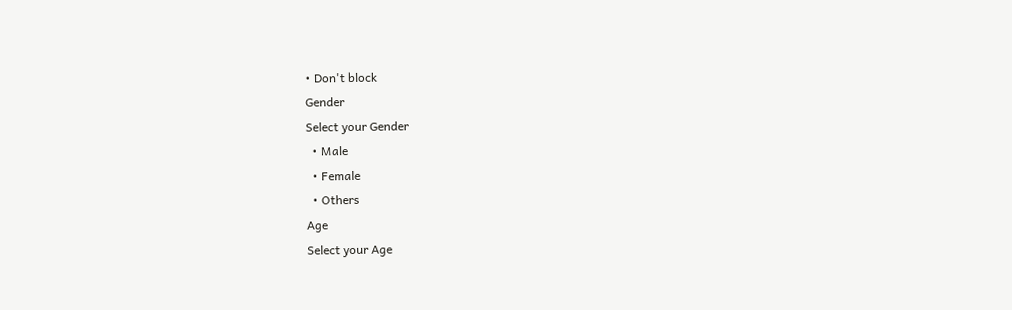• Don't block
Gender
Select your Gender
  • Male
  • Female
  • Others
Age
Select your Age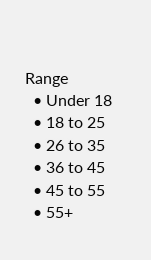Range
  • Under 18
  • 18 to 25
  • 26 to 35
  • 36 to 45
  • 45 to 55
  • 55+